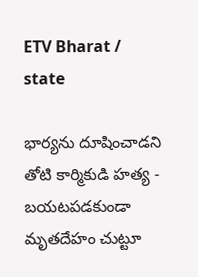ETV Bharat / state

భార్యను దూషించాడని తోటి కార్మికుడి హత్య - బయటపడకుండా మృతదేహం చుట్టూ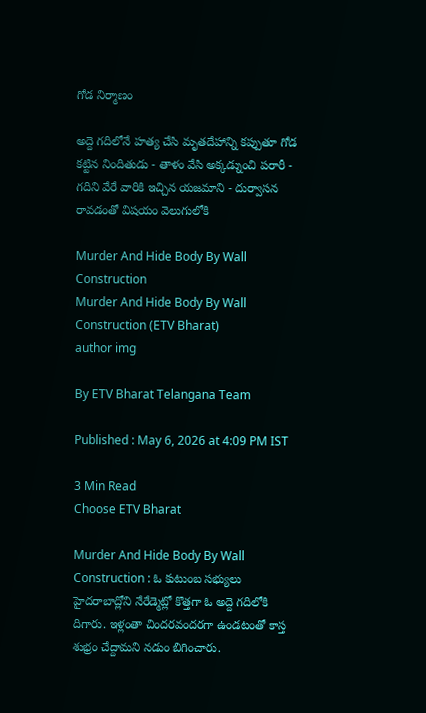గోడ నిర్మాణం

అద్దె గదిలోనే హత్య చేసి మృతదేహాన్ని కప్పుతూ గోడ కట్టిన నిందితుడు - తాళం వేసి అక్కడ్నుంచి పరారీ - గదిని వేరే వారికి ఇచ్చిన యజమాని - దుర్వాసన రావడంతో విషయం వెలుగులోకి

Murder And Hide Body By Wall Construction
Murder And Hide Body By Wall Construction (ETV Bharat)
author img

By ETV Bharat Telangana Team

Published : May 6, 2026 at 4:09 PM IST

3 Min Read
Choose ETV Bharat

Murder And Hide Body By Wall Construction : ఓ కుటుంబ సభ్యులు హైదరాబాద్లోని నేరేడ్మెట్లో కొత్తగా ఓ అద్దె గదిలోకి దిగారు. ఇళ్లంతా చిందరవందరగా ఉండటంతో కాస్త శుభ్రం చేద్దామని నడుం బిగించారు.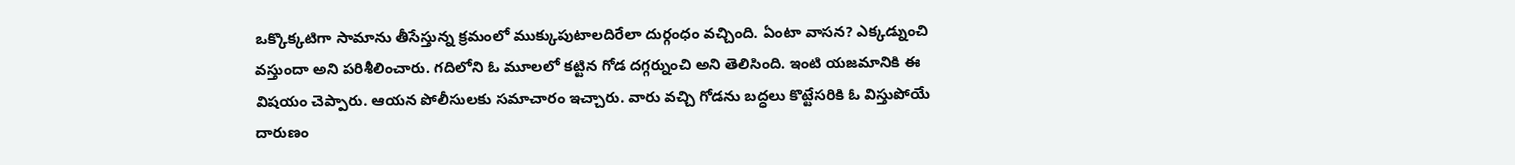ఒక్కొక్కటిగా సామాను తీసేస్తున్న క్రమంలో ముక్కుపుటాలదిరేలా దుర్గంధం వచ్చింది. ఏంటా వాసన? ఎక్కడ్నుంచి వస్తుందా అని పరిశీలించారు. గదిలోని ఓ మూలలో కట్టిన గోడ దగ్గర్నుంచి అని తెలిసింది. ఇంటి యజమానికి ఈ విషయం చెప్పారు. ఆయన పోలీసులకు సమాచారం ఇచ్చారు. వారు వచ్చి గోడను బద్ధలు కొట్టేసరికి ఓ విస్తుపోయే దారుణం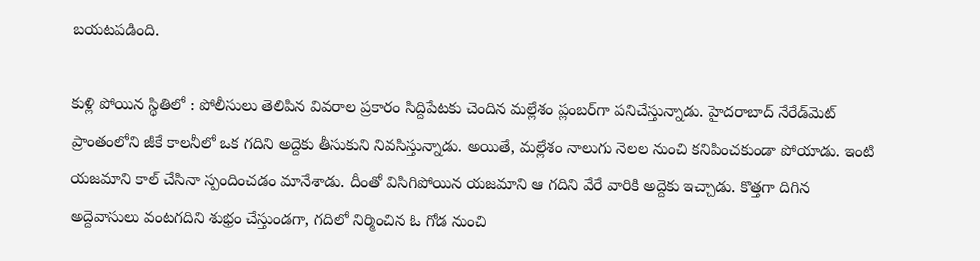బయటపడింది.

కుళ్లి పోయిన స్థితిలో : పోలీసులు తెలిపిన వివరాల ప్రకారం సిద్దిపేటకు చెందిన మల్లేశం ప్లంబర్‌గా పనిచేస్తున్నాడు. హైదరాబాద్‌ నేరేడ్‌మెట్ ప్రాంతంలోని జీకే కాలనీలో ఒక గదిని అద్దెకు తీసుకుని నివసిస్తున్నాడు. అయితే, మల్లేశం నాలుగు నెలల నుంచి కనిపించకుండా పోయాడు. ఇంటి యజమాని కాల్‌ చేసినా స్పందించడం మానేశాడు. దీంతో విసిగిపోయిన యజమాని ఆ గదిని వేరే వారికి అద్దెకు ఇచ్చాడు. కొత్తగా దిగిన అద్దెవాసులు వంటగదిని శుభ్రం చేస్తుండగా, గదిలో నిర్మించిన ఓ గోడ నుంచి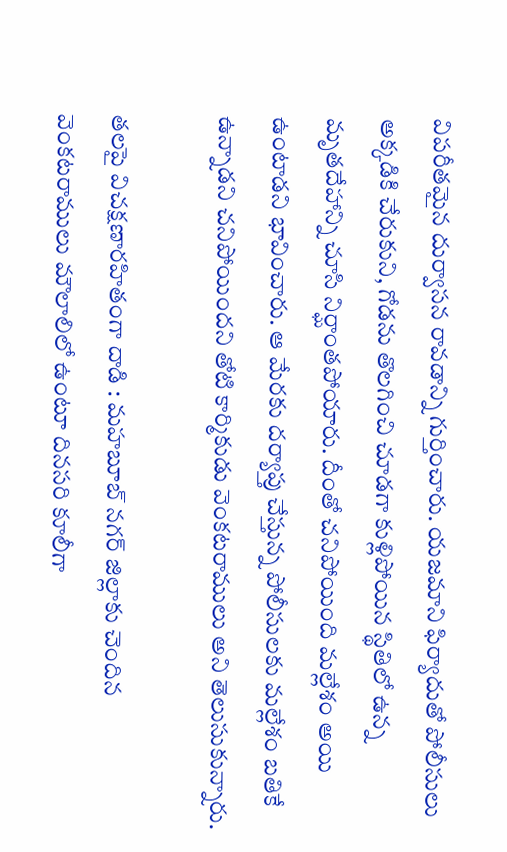విపరీతమైన దుర్వాసన రావడాన్ని గుర్తించారు. యజమాని ఫిర్యాదుతో పోలీసులు అక్కడికి చేరుకుని, గోడను తొలగించి చూడగా కుళ్లిపోయిన స్థితిలో ఉన్న మృతదేహాన్ని చూసి నిర్ఘాంతపోయారు. దీంతో చనిపోయింది మల్లేశం అయి ఉంటాడని భావించారు. ఆ మేరకు దర్యాప్తు చేస్తున్న పోలీసులకు మల్లేశం బతికే ఉన్నాడని చనిపోయిందని తోటి కార్మికుడు వెంకటరాములు అని తెలుసుకున్నారు.

తలపై విచక్షణారహితంగా దాడి : మహబూబ్ నగర్ జిల్లాకు చెందిన వెంకటరాములు మౌలాలిలో ఉంటూ దినసరి కూలీగా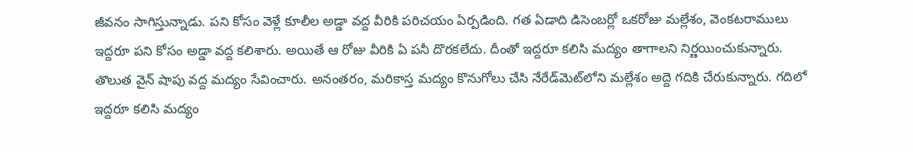జీవనం సాగిస్తున్నాడు. పని కోసం వెళ్లే కూలీల అడ్డా వద్ద వీరికి పరిచయం ఏర్పడింది. గత ఏడాది డిసెంబర్లో ఒకరోజు మల్లేశం, వెంకటరాములు ఇద్దరూ పని కోసం అడ్డా వద్ద కలిశారు. అయితే ఆ రోజు వీరికి ఏ పనీ దొరకలేదు. దీంతో ఇద్దరూ కలిసి మద్యం తాగాలని నిర్ణయించుకున్నారు. తొలుత వైన్ షాపు వద్ద మద్యం సేవించారు. అనంతరం, మరికాస్త మద్యం కొనుగోలు చేసి నేరేడ్‌మెట్‌లోని మల్లేశం అద్దె గదికి చేరుకున్నారు. గదిలో ఇద్దరూ కలిసి మద్యం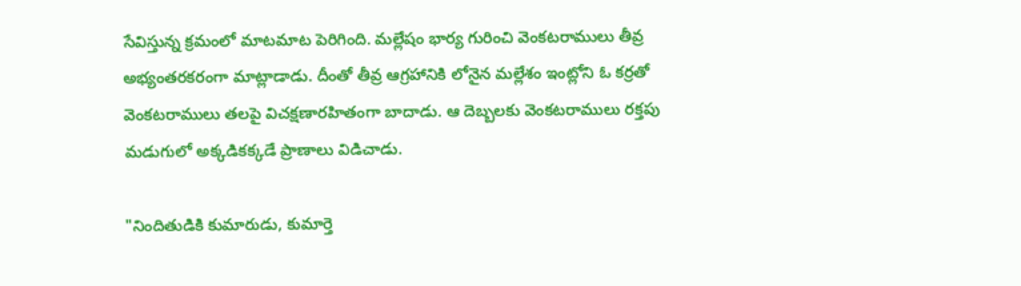సేవిస్తున్న క్రమంలో మాటమాట పెరిగింది. మల్లేషం భార్య గురించి వెంకటరాములు తీవ్ర అభ్యంతరకరంగా మాట్లాడాడు. దీంతో తీవ్ర ఆగ్రహానికి లోనైన మల్లేశం ఇంట్లోని ఓ కర్రతో వెంకటరాములు తలపై విచక్షణారహితంగా బాదాడు. ఆ దెబ్బలకు వెంకటరాములు రక్తపు మడుగులో అక్కడికక్కడే ప్రాణాలు విడిచాడు.

"నిందితుడికి కుమారుడు, కుమార్తె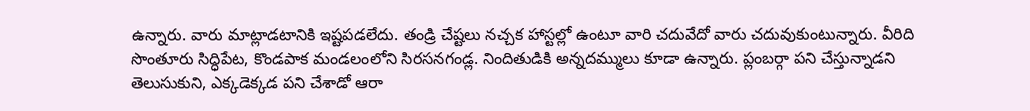ఉన్నారు. వారు మాట్లాడటానికి ఇష్టపడలేదు. తండ్రి చేష్టలు నచ్చక హాస్టల్లో ఉంటూ వారి చదువేదో వారు చదువుకుంటున్నారు. వీరిది సొంతూరు సిద్ధిపేట, కొండపాక మండలంలోని సిరసనగండ్ల. నిందితుడికి అన్నదమ్ములు కూడా ఉన్నారు. ప్లంబర్గా పని చేస్తున్నాడని తెలుసుకుని, ఎక్కడెక్కడ పని చేశాడో ఆరా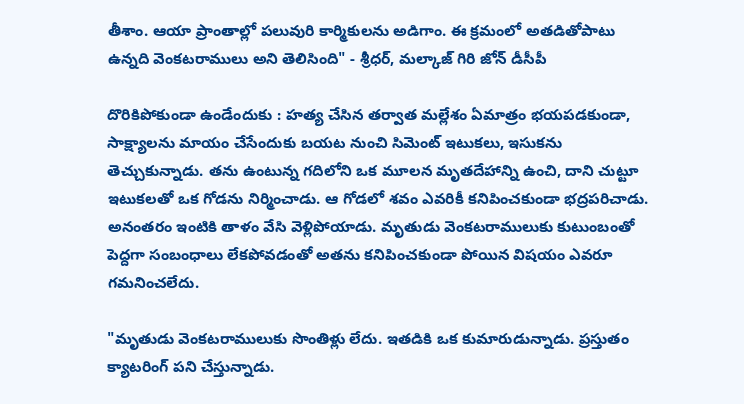తీశాం. ఆయా ప్రాంతాల్లో పలువురి కార్మికులను అడిగాం. ఈ క్రమంలో అతడితోపాటు ఉన్నది వెంకటరాములు అని తెలిసింది" - శ్రీధర్, మల్కాజ్ గిరి జోన్ డీసీపీ

దొరికిపోకుండా ఉండేందుకు : హత్య చేసిన తర్వాత మల్లేశం ఏమాత్రం భయపడకుండా, సాక్ష్యాలను మాయం చేసేందుకు బయట నుంచి సిమెంట్ ఇటుకలు, ఇసుకను తెచ్చుకున్నాడు. తను ఉంటున్న గదిలోని ఒక మూలన మృతదేహాన్ని ఉంచి, దాని చుట్టూ ఇటుకలతో ఒక గోడను నిర్మించాడు. ఆ గోడలో శవం ఎవరికీ కనిపించకుండా భద్రపరిచాడు. అనంతరం ఇంటికి తాళం వేసి వెళ్లిపోయాడు. మృతుడు వెంకటరాములుకు కుటుంబంతో పెద్దగా సంబంధాలు లేకపోవడంతో అతను కనిపించకుండా పోయిన విషయం ఎవరూ గమనించలేదు.

"మృతుడు వెంకటరాములుకు సొంతిళ్లు లేదు. ఇతడికి ఒక కుమారుడున్నాడు. ప్రస్తుతం క్యాటరింగ్ పని చేస్తున్నాడు.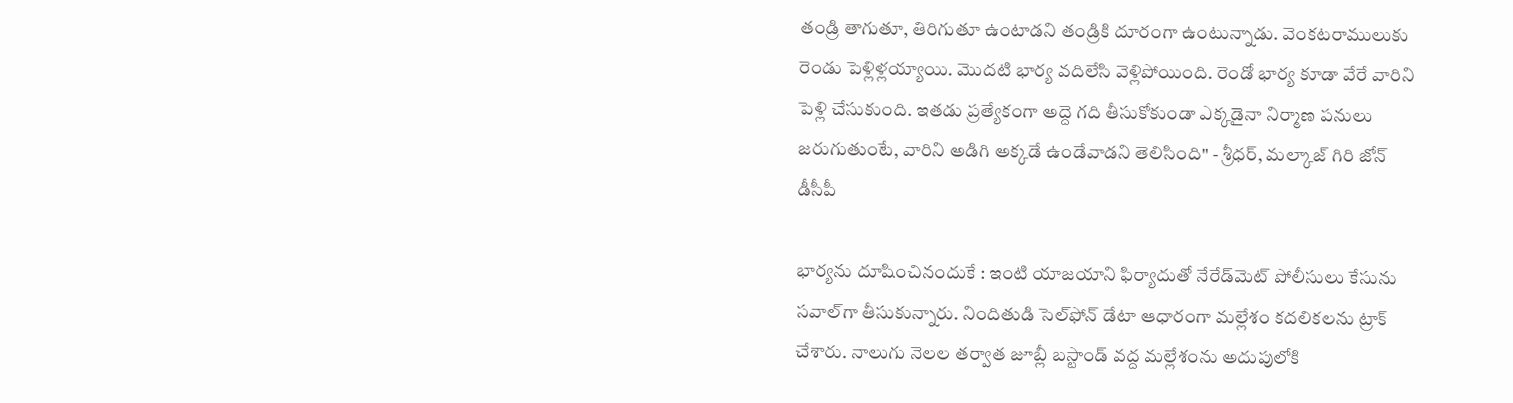తండ్రి తాగుతూ, తిరిగుతూ ఉంటాడని తండ్రికి దూరంగా ఉంటున్నాడు. వెంకటరాములుకు రెండు పెళ్లిళ్లయ్యాయి. మొదటి భార్య వదిలేసి వెళ్లిపోయింది. రెండో భార్య కూడా వేరే వారిని పెళ్లి చేసుకుంది. ఇతడు ప్రత్యేకంగా అద్దె గది తీసుకోకుండా ఎక్కడైనా నిర్మాణ పనులు జరుగుతుంటే, వారిని అడిగి అక్కడే ఉండేవాడని తెలిసింది" - శ్రీధర్, మల్కాజ్ గిరి జోన్ డీసీపీ

భార్యను దూషించినందుకే : ఇంటి యాజయాని ఫిర్యాదుతో నేరేడ్‌మెట్ పోలీసులు కేసును సవాల్‌గా తీసుకున్నారు. నిందితుడి సెల్‌ఫోన్ డేటా ఆధారంగా మల్లేశం కదలికలను ట్రాక్ చేశారు. నాలుగు నెలల తర్వాత జూబ్లీ బస్టాండ్ వద్ద మల్లేశంను అదుపులోకి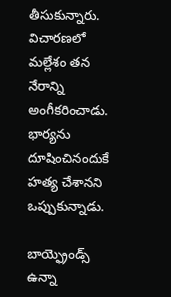తీసుకున్నారు. విచారణలో మల్లేశం తన నేరాన్ని అంగీకరించాడు. భార్యను దూషించినందుకే హత్య చేశానని ఒప్పుకున్నాడు.

బాయ్ఫ్రెండ్స్ ఉన్నా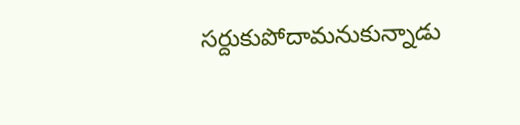సర్దుకుపోదామనుకున్నాడు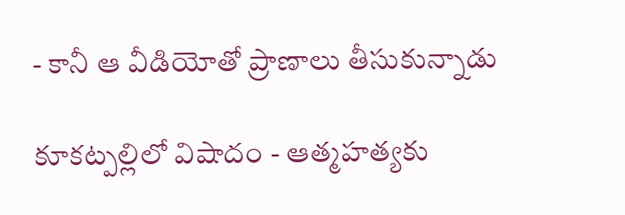- కానీ ఆ వీడియోతో ప్రాణాలు తీసుకున్నాడు

కూకట్పల్లిలో విషాదం - ఆత్మహత్యకు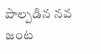పాల్పడిన నవ జంట